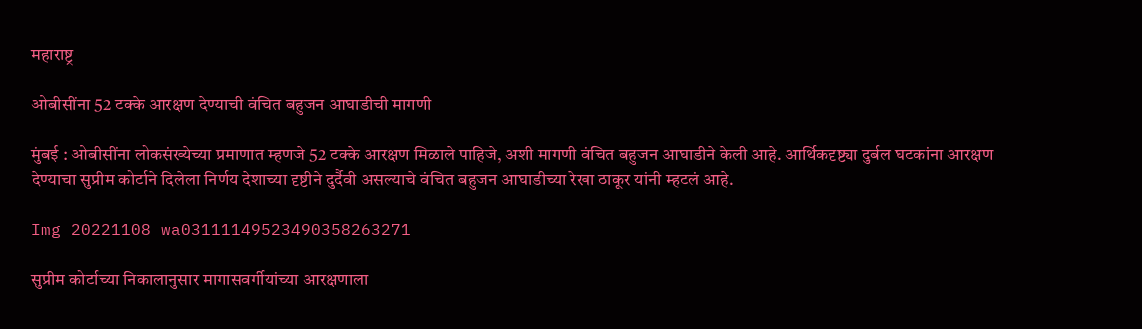महाराष्ट्र

ओबीसींना 52 टक्के आरक्षण देण्याची वंचित बहुजन आघाडीची मागणी

मुंबई : ओबीसींना लोकसंख्येच्या प्रमाणात म्हणजे 52 टक्के आरक्षण मिळाले पाहिजे, अशी मागणी वंचित बहुजन आघाडीने केली आहे. आर्थिकदृष्ट्या दुर्बल घटकांना आरक्षण देण्याचा सुप्रीम कोर्टाने दिलेला निर्णय देशाच्या दृष्टीने दुर्दैवी असल्याचे वंचित बहुजन आघाडीच्या रेखा ठाकूर यांनी म्हटलं आहे.

Img 20221108 wa03111149523490358263271

सुप्रीम कोर्टाच्या निकालानुसार मागासवर्गीयांच्या आरक्षणाला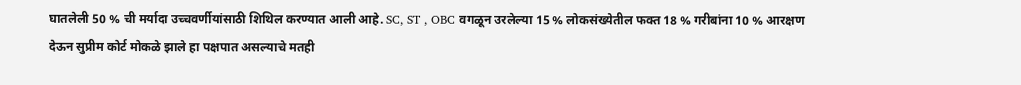घातलेली 50 % ची मर्यादा उच्चवर्णीयांसाठी शिथिल करण्यात आली आहे. SC, ST , OBC वगळून उरलेल्या 15 % लोकसंख्येतील फक्त 18 % गरीबांना 10 % आरक्षण देऊन सुप्रीम कोर्ट मोकळे झाले हा पक्षपात असल्याचे मतही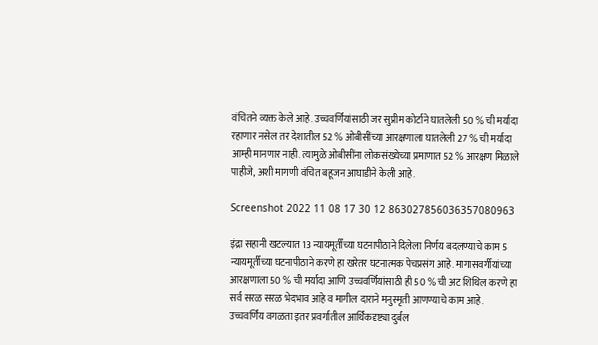वंचितने व्यक्त केले आहे. उच्चवर्णियांसाठी जर सुप्रीम कोर्टाने घातलेली 50 % ची मर्यादा रहाणार नसेल तर देशातील 52 % ओबीसींच्या आरक्षणाला घातलेली 27 % ची मर्यादा आम्ही मानणार नाही. त्यामुळे ओबीसींना लोकसंख्येच्या प्रमाणात 52 % आरक्षण मिळाले पाहीजे, अशी मागणी वंचित बहूजन आघाडीने केली आहे.

Screenshot 2022 11 08 17 30 12 863027856036357080963

इंद्रा सहानी खटल्यात 13 न्यायमूर्तींच्या घटनापीठाने दिलेला निर्णय बदलण्याचे काम 5 न्यायमूर्तीच्या घटनापीठाने करणे हा खरेतर घटनात्मक पेचप्रसंग आहे. मागासवर्गीयांच्या आरक्षणाला 50 % ची मर्यादा आणि उच्चवर्णियांसाठी ही 50 % ची अट शिथिल करणे हा सर्व सरळ सरळ भेदभाव आहे व मागील दाराने मनुस्मृती आणण्याचे काम आहे. उच्चवर्णिय वगळता इतर प्रवर्गातील आर्थिकदृष्ट्या दुर्बल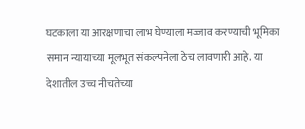घटकाला या आरक्षणाचा लाभ घेण्याला मज्जाव करण्याची भूमिका समान न्यायाच्या मूलभूत संकल्पनेला ठेच लावणारी आहे. या देशातील उच्च नीचतेच्या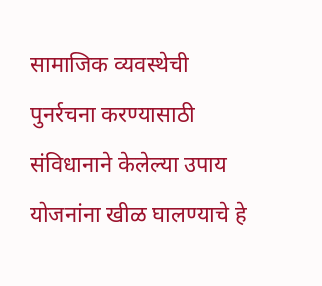सामाजिक व्यवस्थेची पुनर्रचना करण्यासाठी संविधानाने केलेल्या उपाय योजनांना खीळ घालण्याचे हे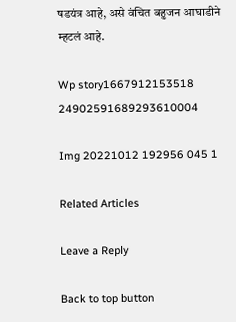षडयंत्र आहे, असे वंचित बहुजन आघाडीने म्हटलं आहे.

Wp story1667912153518 24902591689293610004

Img 20221012 192956 045 1

Related Articles

Leave a Reply

Back to top button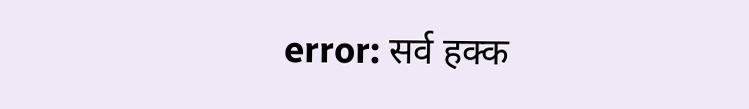error: सर्व हक्क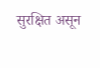सुरक्षित असून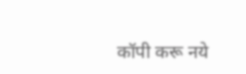कॉपी करू नये